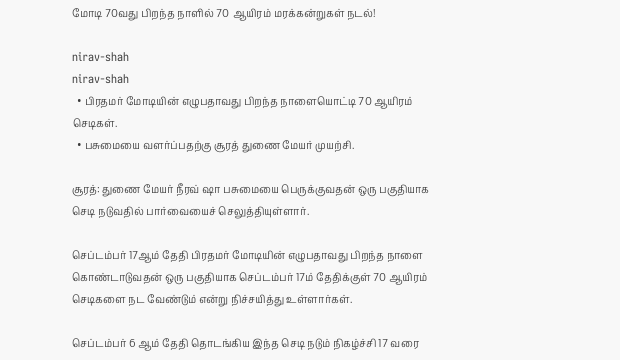மோடி 70வது பிறந்த நாளில் 70 ஆயிரம் மரக்கன்றுகள் நடல்!

nirav-shah
nirav-shah
  • பிரதமர் மோடியின் எழுபதாவது பிறந்த நாளையொட்டி 70 ஆயிரம் செடிகள்.
  • பசுமையை வளர்ப்பதற்கு சூரத் துணை மேயர் முயற்சி.

சூரத்: துணை மேயர் நீரவ் ஷா பசுமையை பெருக்குவதன் ஒரு பகுதியாக செடி நடுவதில் பார்வையைச் செலுத்தியுள்ளார்.

செப்டம்பர் 17ஆம் தேதி பிரதமர் மோடியின் எழுபதாவது பிறந்த நாளை கொண்டாடுவதன் ஒரு பகுதியாக செப்டம்பர் 17ம் தேதிக்குள் 70 ஆயிரம் செடிகளை நட வேண்டும் என்று நிச்சயித்து உள்ளார்கள்.

செப்டம்பர் 6 ஆம் தேதி தொடங்கிய இந்த செடி நடும் நிகழ்ச்சி 17 வரை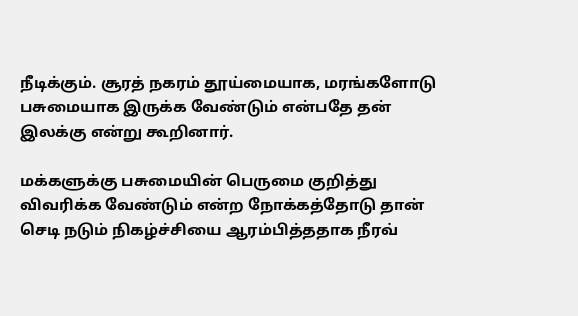நீடிக்கும். சூரத் நகரம் தூய்மையாக, மரங்களோடு பசுமையாக இருக்க வேண்டும் என்பதே தன் இலக்கு என்று கூறினார்.

மக்களுக்கு பசுமையின் பெருமை குறித்து விவரிக்க வேண்டும் என்ற நோக்கத்தோடு தான் செடி நடும் நிகழ்ச்சியை ஆரம்பித்ததாக நீரவ்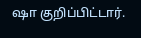ஷா குறிப்பிட்டார்.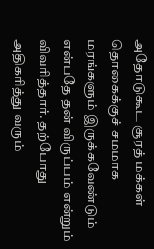அதோடுகூட சூரத் மக்கள் தொகைக்குச் சமமாக மரங்களும் இருக்கவேண்டும் என்பதே தன் விருப்பம் என்றும் விவரித்தார். தற்போது அதிகரித்து வரும்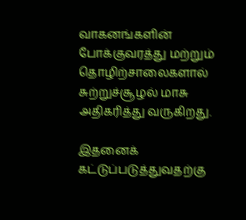வாகனங்களின் போக்குவரத்து மற்றும் தொழிற்சாலைகளால் சுற்றுச்சூழல் மாசு அதிகரித்து வருகிறது.

இதனைக் கட்டுப்படுத்துவதற்கு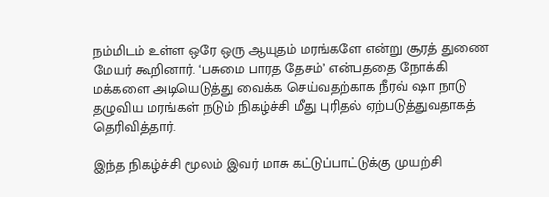நம்மிடம் உள்ள ஒரே ஒரு ஆயுதம் மரங்களே என்று சூரத் துணை மேயர் கூறினார். ‘பசுமை பாரத தேசம்’ என்பததை நோக்கி மக்களை அடியெடுத்து வைக்க செய்வதற்காக நீரவ் ஷா நாடு தழுவிய மரங்கள் நடும் நிகழ்ச்சி மீது புரிதல் ஏற்படுத்துவதாகத் தெரிவித்தார்.

இந்த நிகழ்ச்சி மூலம் இவர் மாசு கட்டுப்பாட்டுக்கு முயற்சி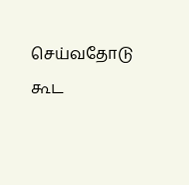செய்வதோடு கூட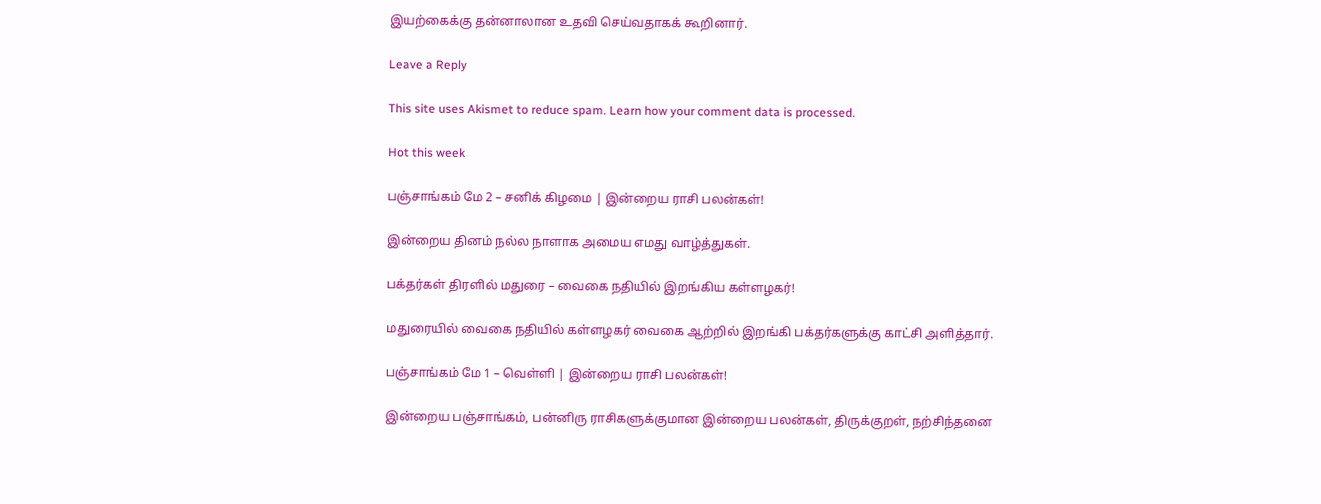இயற்கைக்கு தன்னாலான உதவி செய்வதாகக் கூறினார்.

Leave a Reply

This site uses Akismet to reduce spam. Learn how your comment data is processed.

Hot this week

பஞ்சாங்கம் மே 2 – சனிக் கிழமை | இன்றைய ராசி பலன்கள்!

இன்றைய தினம் நல்ல நாளாக அமைய எமது வாழ்த்துகள்.

பக்தர்கள் திரளில் மதுரை – வைகை நதியில் இறங்கிய கள்ளழகர்!

மதுரையில் வைகை நதியில் கள்ளழகர் வைகை ஆற்றில் இறங்கி பக்தர்களுக்கு காட்சி அளித்தார்.

பஞ்சாங்கம் மே 1 – வெள்ளி | இன்றைய ராசி பலன்கள்!

இன்றைய பஞ்சாங்கம், பன்னிரு ராசிகளுக்குமான இன்றைய பலன்கள், திருக்குறள், நற்சிந்தனை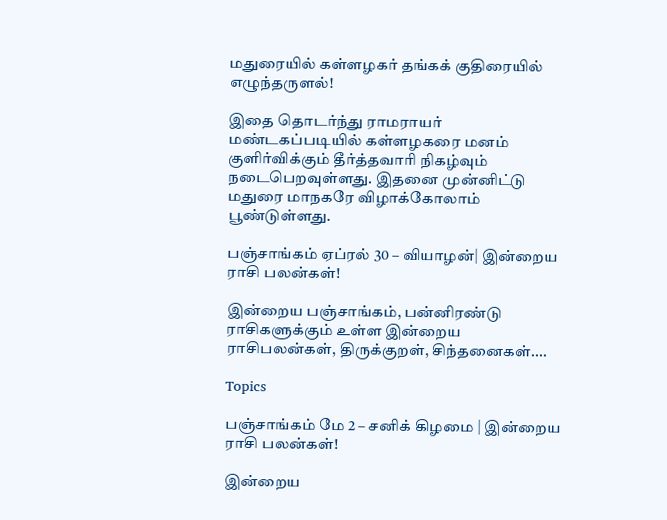மதுரையில் கள்ளழகர் தங்கக் குதிரையில் எழுந்தருளல்!

இதை தொடர்ந்து ராமராயர் மண்டகப்படியில் கள்ளழகரை மனம் குளிர்விக்கும் தீர்த்தவாரி நிகழ்வும் நடைபெறவுள்ளது. இதனை முன்னிட்டு மதுரை மாநகரே விழாக்கோலாம் பூண்டுள்ளது.

பஞ்சாங்கம் ஏப்ரல் 30 – வியாழன்| இன்றைய ராசி பலன்கள்!

இன்றைய பஞ்சாங்கம், பன்னிரண்டு ராசிகளுக்கும் உள்ள இன்றைய ராசிபலன்கள், திருக்குறள், சிந்தனைகள்....

Topics

பஞ்சாங்கம் மே 2 – சனிக் கிழமை | இன்றைய ராசி பலன்கள்!

இன்றைய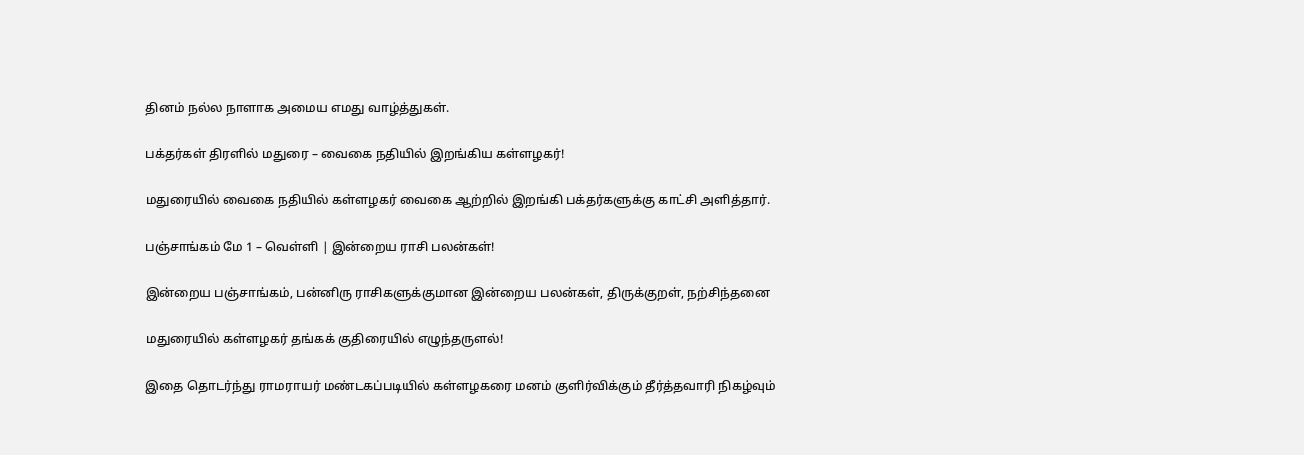தினம் நல்ல நாளாக அமைய எமது வாழ்த்துகள்.

பக்தர்கள் திரளில் மதுரை – வைகை நதியில் இறங்கிய கள்ளழகர்!

மதுரையில் வைகை நதியில் கள்ளழகர் வைகை ஆற்றில் இறங்கி பக்தர்களுக்கு காட்சி அளித்தார்.

பஞ்சாங்கம் மே 1 – வெள்ளி | இன்றைய ராசி பலன்கள்!

இன்றைய பஞ்சாங்கம், பன்னிரு ராசிகளுக்குமான இன்றைய பலன்கள், திருக்குறள், நற்சிந்தனை

மதுரையில் கள்ளழகர் தங்கக் குதிரையில் எழுந்தருளல்!

இதை தொடர்ந்து ராமராயர் மண்டகப்படியில் கள்ளழகரை மனம் குளிர்விக்கும் தீர்த்தவாரி நிகழ்வும்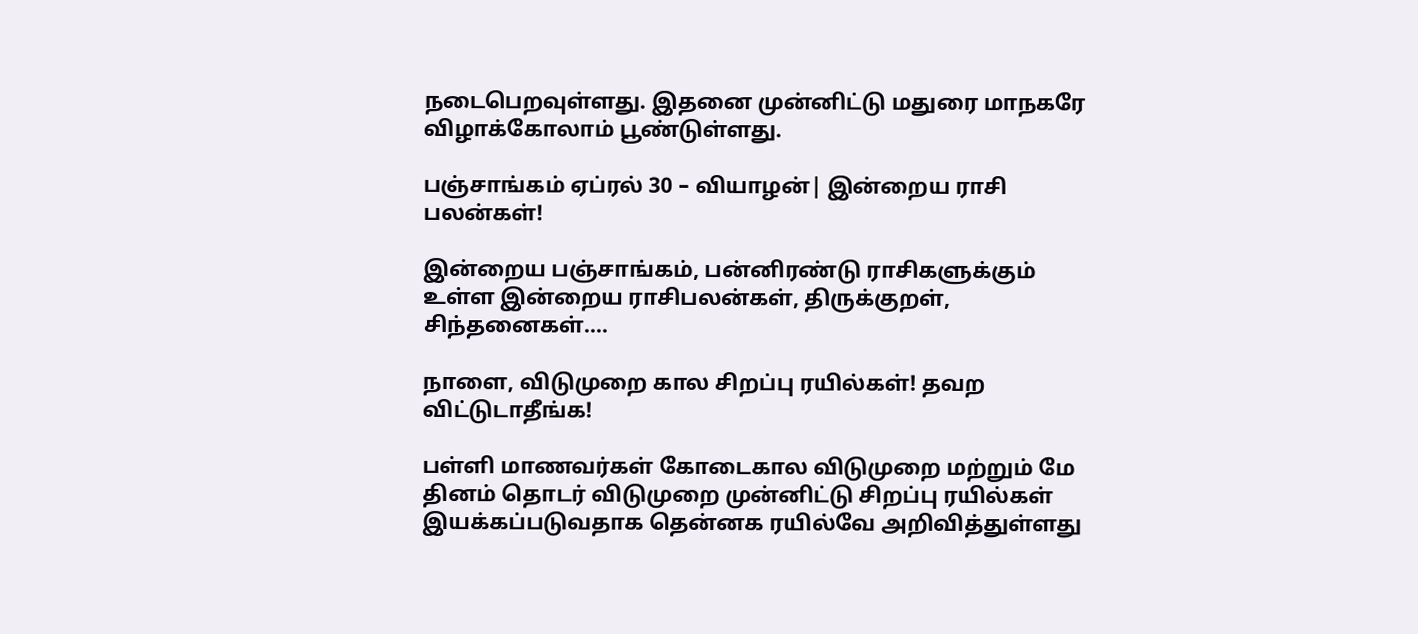நடைபெறவுள்ளது. இதனை முன்னிட்டு மதுரை மாநகரே விழாக்கோலாம் பூண்டுள்ளது.

பஞ்சாங்கம் ஏப்ரல் 30 – வியாழன்| இன்றைய ராசி பலன்கள்!

இன்றைய பஞ்சாங்கம், பன்னிரண்டு ராசிகளுக்கும் உள்ள இன்றைய ராசிபலன்கள், திருக்குறள், சிந்தனைகள்....

நாளை, விடுமுறை கால சிறப்பு ரயில்கள்! தவற விட்டுடாதீங்க!

பள்ளி மாணவர்கள் கோடைகால விடுமுறை மற்றும் மே தினம் தொடர் விடுமுறை முன்னிட்டு சிறப்பு ரயில்கள் இயக்கப்படுவதாக தென்னக ரயில்வே அறிவித்துள்ளது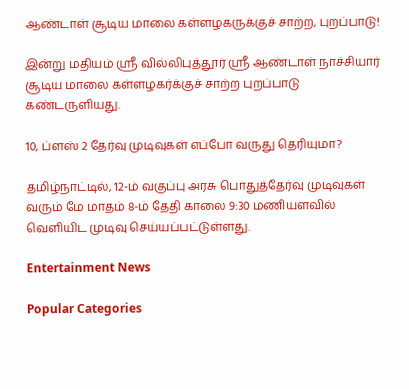ஆண்டாள் சூடிய மாலை கள்ளழகருக்குச் சாற்ற, புறப்பாடு!

இன்று மதியம் ஸ்ரீ வில்லிபுத்தூர் ஸ்ரீ ஆண்டாள் நாச்சியார் சூடிய மாலை கள்ளழகர்க்குச் சாற்ற புறப்பாடு கண்டருளியது.

10, ப்ளஸ் 2 தேர்வு முடிவுகள் எப்போ வருது தெரியுமா?

தமிழ்நாட்டில், 12-ம் வகுப்பு அரசு பொதுத்தேர்வு முடிவுகள் வரும் மே மாதம் 8-ம் தேதி காலை 9:30 மணியளவில் வெளியிட முடிவு செய்யப்பட்டுள்ளது.

Entertainment News

Popular Categories